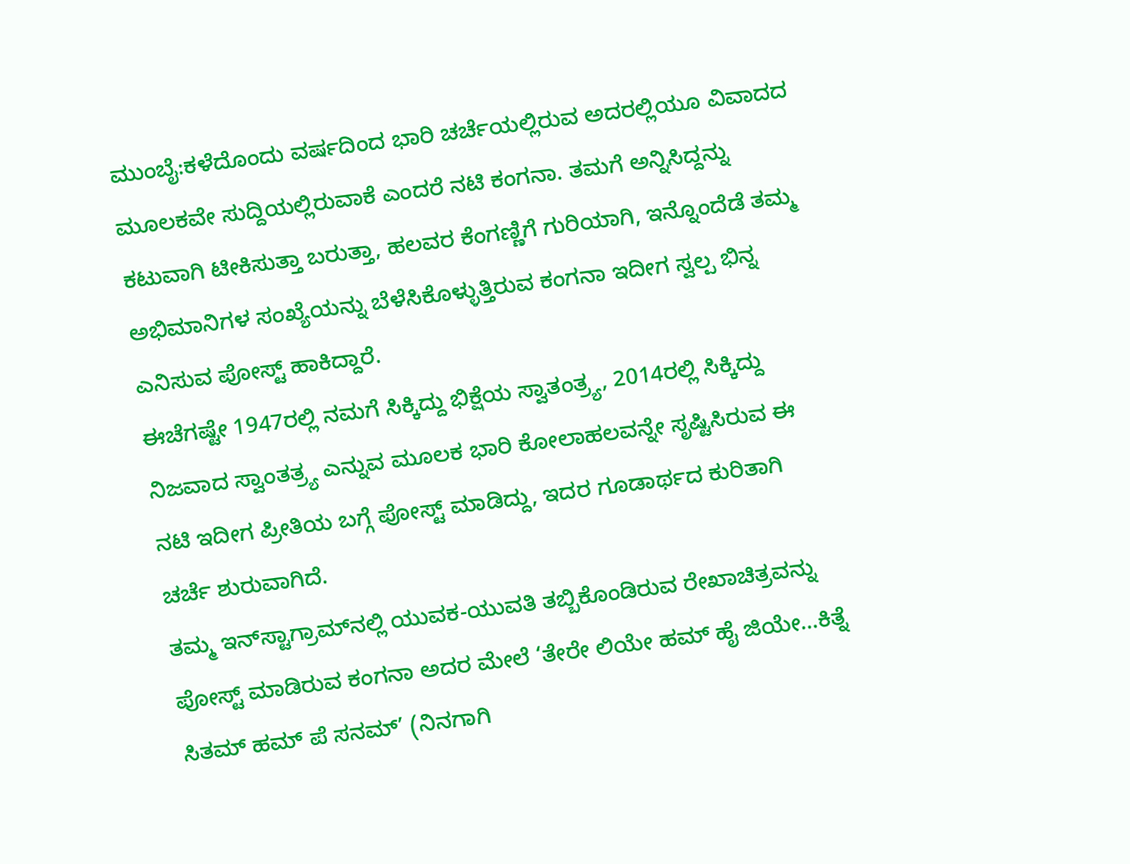ಮುಂಬೈ:ಕಳೆದೊಂದು ವರ್ಷದಿಂದ ಭಾರಿ ಚರ್ಚೆಯಲ್ಲಿರುವ ಅದರಲ್ಲಿಯೂ ವಿವಾದದ ಮೂಲಕವೇ ಸುದ್ದಿಯಲ್ಲಿರುವಾಕೆ ಎಂದರೆ ನಟಿ ಕಂಗನಾ. ತಮಗೆ ಅನ್ನಿಸಿದ್ದನ್ನು ಕಟುವಾಗಿ ಟೀಕಿಸುತ್ತಾ ಬರುತ್ತಾ, ಹಲವರ ಕೆಂಗಣ್ಣಿಗೆ ಗುರಿಯಾಗಿ, ಇನ್ನೊಂದೆಡೆ ತಮ್ಮ ಅಭಿಮಾನಿಗಳ ಸಂಖ್ಯೆಯನ್ನು ಬೆಳೆಸಿಕೊಳ್ಳುತ್ತಿರುವ ಕಂಗನಾ ಇದೀಗ ಸ್ವಲ್ಪ ಭಿನ್ನ ಎನಿಸುವ ಪೋಸ್ಟ್‌ ಹಾಕಿದ್ದಾರೆ.
ಈಚೆಗಷ್ಟೇ 1947ರಲ್ಲಿ ನಮಗೆ ಸಿಕ್ಕಿದ್ದು ಭಿಕ್ಷೆಯ ಸ್ವಾತಂತ್ರ್ಯ, 2014ರಲ್ಲಿ ಸಿಕ್ಕಿದ್ದು ನಿಜವಾದ ಸ್ವಾಂತತ್ರ್ಯ ಎನ್ನುವ ಮೂಲಕ ಭಾರಿ ಕೋಲಾಹಲವನ್ನೇ ಸೃಷ್ಟಿಸಿರುವ ಈ ನಟಿ ಇದೀಗ ಪ್ರೀತಿಯ ಬಗ್ಗೆ ಪೋಸ್ಟ್‌ ಮಾಡಿದ್ದು, ಇದರ ಗೂಡಾರ್ಥದ ಕುರಿತಾಗಿ ಚರ್ಚೆ ಶುರುವಾಗಿದೆ.
ತಮ್ಮ ಇನ್‌ಸ್ಟಾಗ್ರಾಮ್‌ನಲ್ಲಿ ಯುವಕ-ಯುವತಿ ತಬ್ಬಿಕೊಂಡಿರುವ ರೇಖಾಚಿತ್ರವನ್ನು ಪೋಸ್ಟ್‌ ಮಾಡಿರುವ ಕಂಗನಾ ಅದರ ಮೇಲೆ ‘ತೇರೇ ಲಿಯೇ ಹಮ್ ಹೈ ಜಿಯೇ…ಕಿತ್ನೆ ಸಿತಮ್ ಹಮ್ ಪೆ ಸನಮ್’ (ನಿನಗಾಗಿ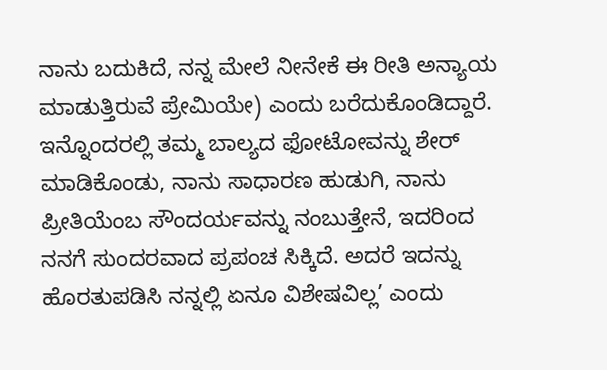ನಾನು ಬದುಕಿದೆ, ನನ್ನ ಮೇಲೆ ನೀನೇಕೆ ಈ ರೀತಿ ಅನ್ಯಾಯ ಮಾಡುತ್ತಿರುವೆ ಪ್ರೇಮಿಯೇ) ಎಂದು ಬರೆದುಕೊಂಡಿದ್ದಾರೆ. ಇನ್ನೊಂದರಲ್ಲಿ ತಮ್ಮ ಬಾಲ್ಯದ ಫೋಟೋವನ್ನು ಶೇರ್‌ ಮಾಡಿಕೊಂಡು, ನಾನು ಸಾಧಾರಣ ಹುಡುಗಿ, ನಾನು ಪ್ರೀತಿಯೆಂಬ ಸೌಂದರ್ಯವನ್ನು ನಂಬುತ್ತೇನೆ, ಇದರಿಂದ ನನಗೆ ಸುಂದರವಾದ ಪ್ರಪಂಚ ಸಿಕ್ಕಿದೆ. ಅದರೆ ಇದನ್ನು ಹೊರತುಪಡಿಸಿ ನನ್ನಲ್ಲಿ ಏನೂ ವಿಶೇಷವಿಲ್ಲ’ ಎಂದು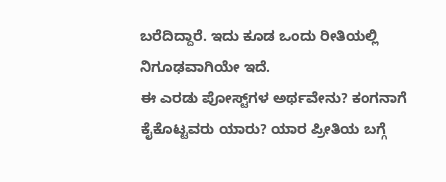ಬರೆದಿದ್ದಾರೆ. ಇದು ಕೂಡ ಒಂದು ರೀತಿಯಲ್ಲಿ ನಿಗೂಢವಾಗಿಯೇ ಇದೆ.
ಈ ಎರಡು ಪೋಸ್ಟ್‌ಗಳ ಅರ್ಥವೇನು? ಕಂಗನಾಗೆ ಕೈಕೊಟ್ಟವರು ಯಾರು? ಯಾರ ಪ್ರೀತಿಯ ಬಗ್ಗೆ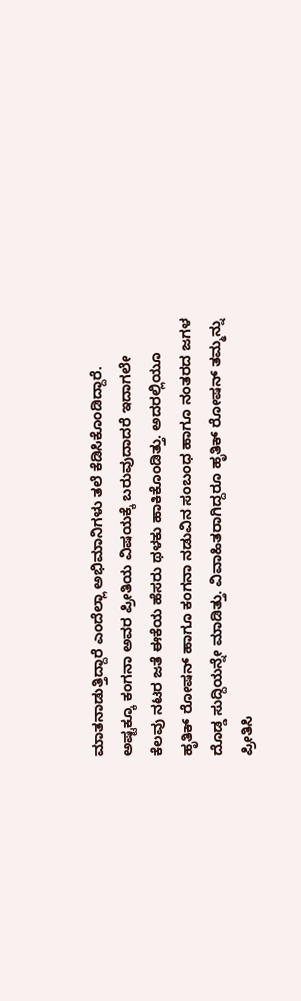ಮಾತನಾಡುತ್ತಿದ್ದಾರೆ ಎಂದೆಲ್ಲಾ ಅಭಿಮಾನಿಗಳು ತಲೆ ಕೆಡಿಸಿಕೊಂಡಿದ್ದಾರೆ.
ಅಷ್ಟಕ್ಕೂ ಕಂಗನಾ ಅವರ ಪ್ರೀತಿಯ ವಿಷಯಕ್ಕೆ ಬರುವುದಾದರೆ ಇದಾಗಲೇ ಕೆಲವು ನಟರ ಜತೆ ಈಕೆಯ ಹೆಸರು ಥಳಕು ಹಾಕಿಕೊಂಡಿತ್ತು. ಅದರಲ್ಲಿಯೂ ಹೃತಿಕ್‌ ರೋಷನ್‌ ಹಾಗೂ ಕಂಗನಾ ನಡುವಿನ ಸಂಬಂಧ ಹಾಗೂ ನಂತರದ ಜಗಳ ದೊಡ್ಡ ಸುದ್ದಿಯನ್ನೇ ಮಾಡಿತ್ತು. ವಿವಾಹಿತರಾಗಿದ್ದರೂ ಹೃತಿಕ್‌ ರೋಷನ್‌ ತಮ್ಮನ್ನು ಪ್ರೀತಿಸಿ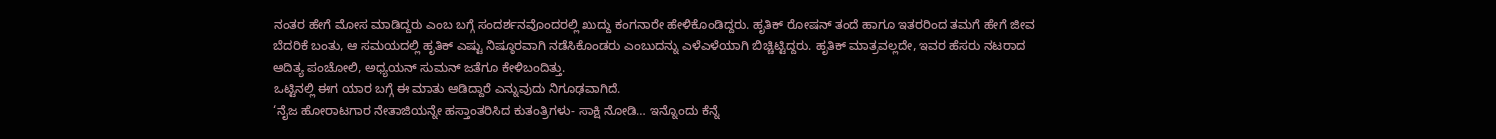ನಂತರ ಹೇಗೆ ಮೋಸ ಮಾಡಿದ್ದರು ಎಂಬ ಬಗ್ಗೆ ಸಂದರ್ಶನವೊಂದರಲ್ಲಿ ಖುದ್ದು ಕಂಗನಾರೇ ಹೇಳಿಕೊಂಡಿದ್ದರು. ಹೃತಿಕ್‌ ರೋಷನ್‌ ತಂದೆ ಹಾಗೂ ಇತರರಿಂದ ತಮಗೆ ಹೇಗೆ ಜೀವ ಬೆದರಿಕೆ ಬಂತು, ಆ ಸಮಯದಲ್ಲಿ ಹೃತಿಕ್‌ ಎಷ್ಟು ನಿಷ್ಠೂರವಾಗಿ ನಡೆಸಿಕೊಂಡರು ಎಂಬುದನ್ನು ಎಳೆಎಳೆಯಾಗಿ ಬಿಚ್ಚಿಟ್ಟಿದ್ದರು. ಹೃತಿಕ್ ಮಾತ್ರವಲ್ಲದೇ, ಇವರ ಹೆಸರು ನಟರಾದ ಆದಿತ್ಯ ಪಂಚೋಲಿ, ಅಧ್ಯಯನ್‌ ಸುಮನ್‌ ಜತೆಗೂ ಕೇಳಿಬಂದಿತ್ತು.
ಒಟ್ಟಿನಲ್ಲಿ ಈಗ ಯಾರ ಬಗ್ಗೆ ಈ ಮಾತು ಆಡಿದ್ದಾರೆ ಎನ್ನುವುದು ನಿಗೂಢವಾಗಿದೆ.
‘ನೈಜ ಹೋರಾಟಗಾರ ನೇತಾಜಿಯನ್ನೇ ಹಸ್ತಾಂತರಿಸಿದ ಕುತಂತ್ರಿಗಳು- ಸಾಕ್ಷಿ ನೋಡಿ… ಇನ್ನೊಂದು ಕೆನ್ನೆ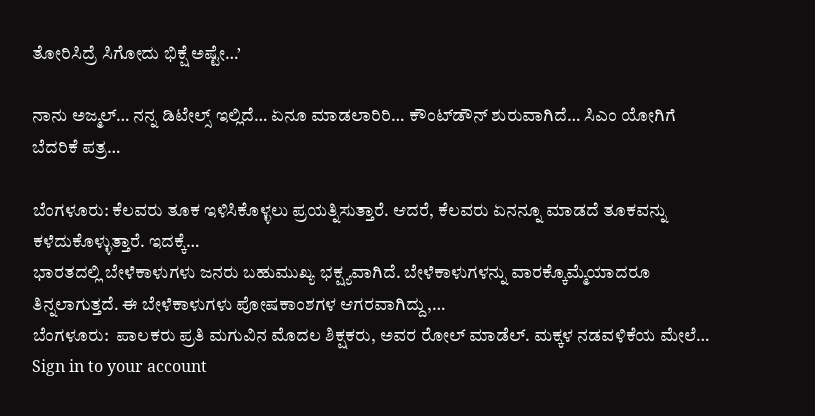ತೋರಿಸಿದ್ರೆ ಸಿಗೋದು ಭಿಕ್ಷೆ ಅಷ್ಟೇ…’

ನಾನು ಅಜ್ಮಲ್… ನನ್ನ ಡಿಟೇಲ್ಸ್‌ ಇಲ್ಲಿದೆ… ಏನೂ ಮಾಡಲಾರಿರಿ… ಕೌಂಟ್‌ಡೌನ್‌ ಶುರುವಾಗಿದೆ… ಸಿಎಂ ಯೋಗಿಗೆ ಬೆದರಿಕೆ ಪತ್ರ…

ಬೆಂಗಳೂರು: ಕೆಲವರು ತೂಕ ಇಳಿಸಿಕೊಳ್ಳಲು ಪ್ರಯತ್ನಿಸುತ್ತಾರೆ. ಆದರೆ, ಕೆಲವರು ಏನನ್ನೂ ಮಾಡದೆ ತೂಕವನ್ನು ಕಳೆದುಕೊಳ್ಳುತ್ತಾರೆ. ಇದಕ್ಕೆ…
ಭಾರತದಲ್ಲಿ ಬೇಳೆಕಾಳುಗಳು ಜನರು ಬಹುಮುಖ್ಯ ಭಕ್ಷ್ಯವಾಗಿದೆ. ಬೇಳೆಕಾಳುಗಳನ್ನು ವಾರಕ್ಕೊಮ್ಮೆಯಾದರೂ ತಿನ್ನಲಾಗುತ್ತದೆ. ಈ ಬೇಳೆಕಾಳುಗಳು ಪೋಷಕಾಂಶಗಳ ಆಗರವಾಗಿದ್ದು,…
ಬೆಂಗಳೂರು:  ಪಾಲಕರು ಪ್ರತಿ ಮಗುವಿನ ಮೊದಲ ಶಿಕ್ಷಕರು, ಅವರ ರೋಲ್ ಮಾಡೆಲ್. ಮಕ್ಕಳ ನಡವಳಿಕೆಯ ಮೇಲೆ…
Sign in to your account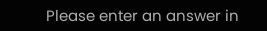Please enter an answer in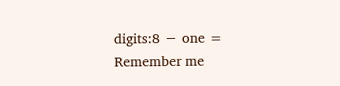digits:8 − one =
Remember me